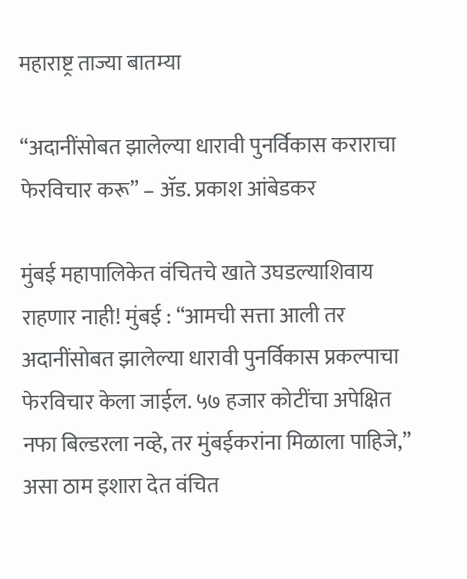महाराष्ट्र ताज्या बातम्या

“अदानींसोबत झालेल्या धारावी पुनर्विकास कराराचा फेरविचार करू” – ॲड. प्रकाश आंबेडकर

मुंबई महापालिकेत वंचितचे खाते उघडल्याशिवाय राहणार नाही! मुंबई : “आमची सत्ता आली तर अदानींसोबत झालेल्या धारावी पुनर्विकास प्रकल्पाचा फेरविचार केला जाईल. ५७ हजार कोटींचा अपेक्षित नफा बिल्डरला नव्हे, तर मुंबईकरांना मिळाला पाहिजे,” असा ठाम इशारा देत वंचित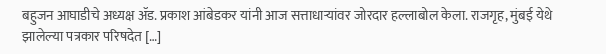बहुजन आघाडीचे अध्यक्ष ॲड. प्रकाश आंबेडकर यांनी आज सत्ताधाऱ्यांवर जोरदार हल्लाबोल केला. राजगृह, मुंबई येथे झालेल्या पत्रकार परिषदेत […]